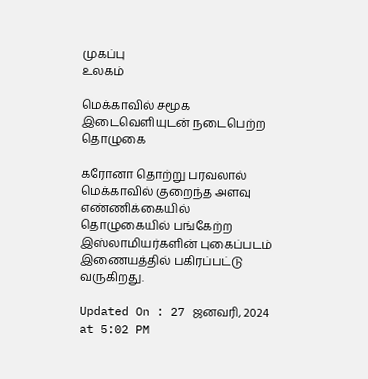முகப்பு
உலகம்

மெக்காவில் சமூக இடைவெளியுடன் நடைபெற்ற தொழுகை

கரோனா தொற்று பரவலால் மெக்காவில் குறைந்த அளவு எண்ணிக்கையில் தொழுகையில் பங்கேற்ற இஸ்லாமியர்களின் புகைப்படம் இணையத்தில் பகிரப்பட்டு வருகிறது.

Updated On : 27 ஜனவரி, 2024 at 5:02 PM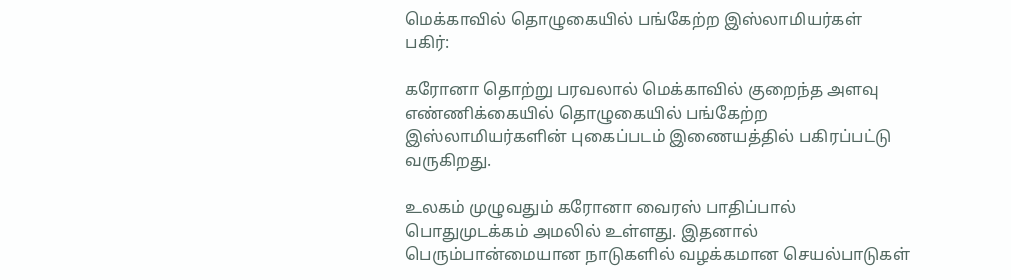மெக்காவில் தொழுகையில் பங்கேற்ற இஸ்லாமியர்கள்
பகிர்:

கரோனா தொற்று பரவலால் மெக்காவில் குறைந்த அளவு எண்ணிக்கையில் தொழுகையில் பங்கேற்ற இஸ்லாமியர்களின் புகைப்படம் இணையத்தில் பகிரப்பட்டு வருகிறது.

உலகம் முழுவதும் கரோனா வைரஸ் பாதிப்பால் பொதுமுடக்கம் அமலில் உள்ளது. இதனால் பெரும்பான்மையான நாடுகளில் வழக்கமான செயல்பாடுகள்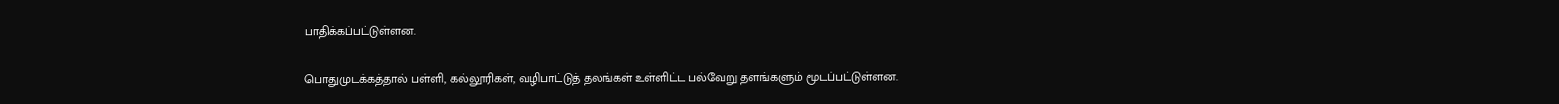பாதிக்கப்பட்டுள்ளன.

பொதுமுடக்கத்தால் பள்ளி, கல்லூரிகள், வழிபாட்டுத் தலங்கள் உள்ளிட்ட பல்வேறு தளங்களும் மூடப்பட்டுள்ளன.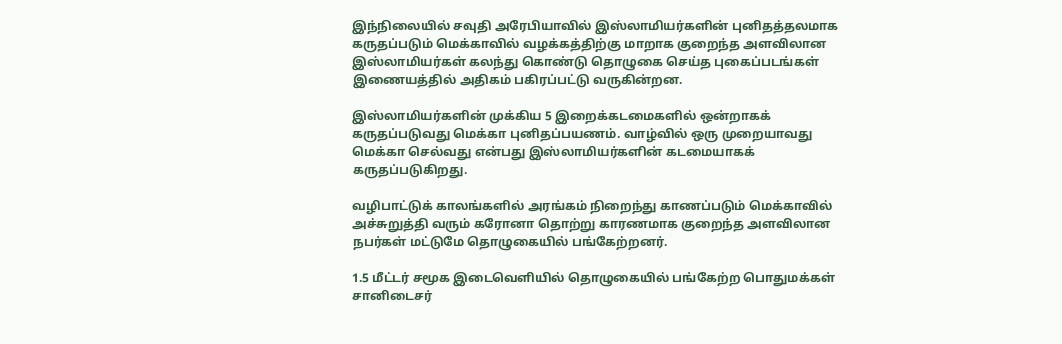இந்நிலையில் சவுதி அரேபியாவில் இஸ்லாமியர்களின் புனிதத்தலமாக கருதப்படும் மெக்காவில் வழக்கத்திற்கு மாறாக குறைந்த அளவிலான இஸ்லாமியர்கள் கலந்து கொண்டு தொழுகை செய்த புகைப்படங்கள் இணையத்தில் அதிகம் பகிரப்பட்டு வருகின்றன.

இஸ்லாமியர்களின் முக்கிய 5 இறைக்கடமைகளில் ஒன்றாகக் கருதப்படுவது மெக்கா புனிதப்பயணம். வாழ்வில் ஒரு முறையாவது மெக்கா செல்வது என்பது இஸ்லாமியர்களின் கடமையாகக் கருதப்படுகிறது.

வழிபாட்டுக் காலங்களில் அரங்கம் நிறைந்து காணப்படும் மெக்காவில் அச்சுறுத்தி வரும் கரோனா தொற்று காரணமாக குறைந்த அளவிலான நபர்கள் மட்டுமே தொழுகையில் பங்கேற்றனர்.

1.5 மீட்டர் சமூக இடைவெளியில் தொழுகையில் பங்கேற்ற பொதுமக்கள் சானிடைசர்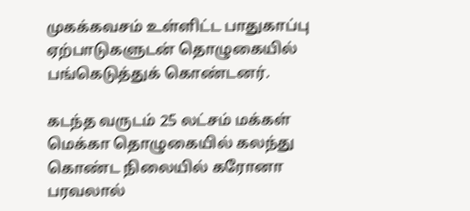முகக்கவசம் உள்ளிட்ட பாதுகாப்பு ஏற்பாடுகளுடன் தொழுகையில் பங்கெடுத்துக் கொண்டனர்.

கடந்த வருடம் 25 லட்சம் மக்கள் மெக்கா தொழுகையில் கலந்து கொண்ட நிலையில் கரோனா பரவலால்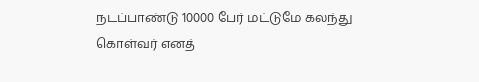நடப்பாண்டு 10000 பேர் மட்டுமே கலந்து கொள்வர் எனத்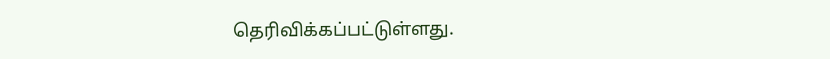தெரிவிக்கப்பட்டுள்ளது.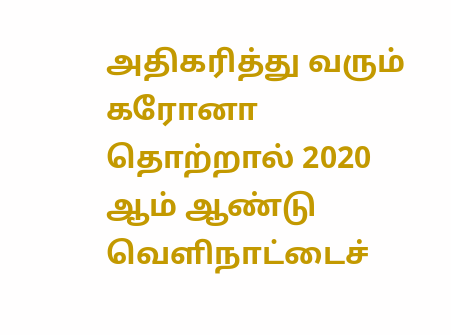அதிகரித்து வரும் கரோனா தொற்றால் 2020 ஆம் ஆண்டு வெளிநாட்டைச்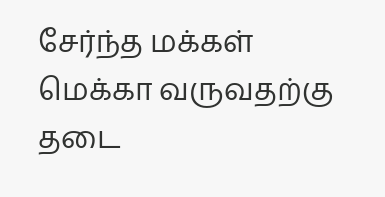சேர்ந்த மக்கள் மெக்கா வருவதற்கு தடை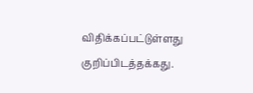விதிக்கப்பட்டுள்ளது குறிப்பிடத்தக்கது.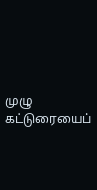முழு கட்டுரையைப்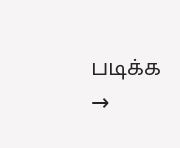படிக்க →